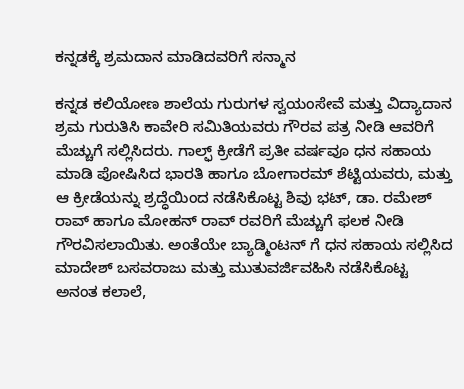ಕನ್ನಡಕ್ಕೆ ಶ್ರಮದಾನ ಮಾಡಿದವರಿಗೆ ಸನ್ಮಾನ

ಕನ್ನಡ ಕಲಿಯೋಣ ಶಾಲೆಯ ಗುರುಗಳ ಸ್ವಯಂಸೇವೆ ಮತ್ತು ವಿದ್ಯಾದಾನ ಶ್ರಮ ಗುರುತಿಸಿ ಕಾವೇರಿ ಸಮಿತಿಯವರು ಗೌರವ ಪತ್ರ ನೀಡಿ ಆವರಿಗೆ ಮೆಚ್ಚುಗೆ ಸಲ್ಲಿಸಿದರು. ಗಾಲ್ಫ್ ಕ್ರೀಡೆಗೆ ಪ್ರತೀ ವರ್ಷವೂ ಧನ ಸಹಾಯ ಮಾಡಿ ಪೋಷಿಸಿದ ಭಾರತಿ ಹಾಗೂ ಬೋಗಾರಮ್ ಶೆಟ್ಟಿಯವರು, ಮತ್ತು ಆ ಕ್ರೀಡೆಯನ್ನು ಶ್ರದ್ಧೆಯಿಂದ ನಡೆಸಿಕೊಟ್ಟ ಶಿವು ಭಟ್, ಡಾ. ರಮೇಶ್ ರಾವ್ ಹಾಗೂ ಮೋಹನ್ ರಾವ್ ರವರಿಗೆ ಮೆಚ್ಚುಗೆ ಫಲಕ ನೀಡಿ ಗೌರವಿಸಲಾಯಿತು. ಅಂತೆಯೇ ಬ್ಯಾಡ್ಮಿಂಟನ್ ಗೆ ಧನ ಸಹಾಯ ಸಲ್ಲಿಸಿದ ಮಾದೇಶ್ ಬಸವರಾಜು ಮತ್ತು ಮುತುವರ್ಜಿವಹಿಸಿ ನಡೆಸಿಕೊಟ್ಟ ಅನಂತ ಕಲಾಲೆ,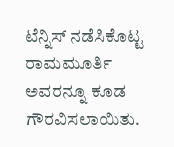ಟೆನ್ನಿಸ್ ನಡೆಸಿಕೊಟ್ಟ ರಾಮಮೂರ್ತಿ ಅವರನ್ನೂ ಕೂಡ ಗೌರವಿಸಲಾಯಿತು.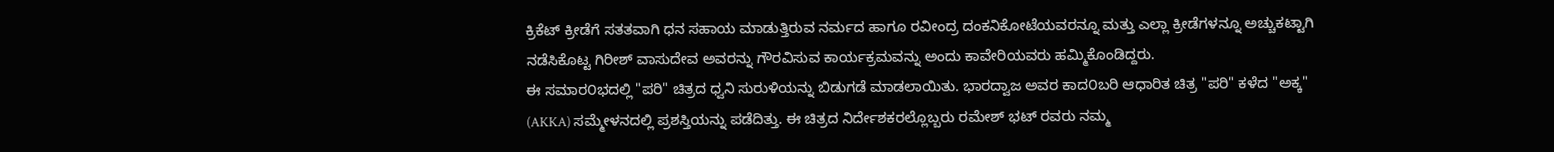ಕ್ರಿಕೆಟ್ ಕ್ರೀಡೆಗೆ ಸತತವಾಗಿ ಧನ ಸಹಾಯ ಮಾಡುತ್ತಿರುವ ನರ್ಮದ ಹಾಗೂ ರವೀಂದ್ರ ದಂಕನಿಕೋಟೆಯವರನ್ನೂ ಮತ್ತು ಎಲ್ಲಾ ಕ್ರೀಡೆಗಳನ್ನೂ ಅಚ್ಚುಕಟ್ಟಾಗಿ ನಡೆಸಿಕೊಟ್ಟ ಗಿರೀಶ್ ವಾಸುದೇವ ಅವರನ್ನು ಗೌರವಿಸುವ ಕಾರ್ಯಕ್ರಮವನ್ನು ಅಂದು ಕಾವೇರಿಯವರು ಹಮ್ಮಿಕೊಂಡಿದ್ದರು.
ಈ ಸಮಾರ೦ಭದಲ್ಲಿ "ಪರಿ" ಚಿತ್ರದ ಧ್ವನಿ ಸುರುಳಿಯನ್ನು ಬಿಡುಗಡೆ ಮಾಡಲಾಯಿತು. ಭಾರದ್ವಾಜ ಅವರ ಕಾದ೦ಬರಿ ಆಧಾರಿತ ಚಿತ್ರ "ಪರಿ" ಕಳೆದ "ಅಕ್ಕ" (AKKA) ಸಮ್ಮೇಳನದಲ್ಲಿ ಪ್ರಶಸ್ತಿಯನ್ನು ಪಡೆದಿತ್ತು. ಈ ಚಿತ್ರದ ನಿರ್ದೇಶಕರಲ್ಲೊಬ್ಬರು ರಮೇಶ್ ಭಟ್ ರವರು ನಮ್ಮ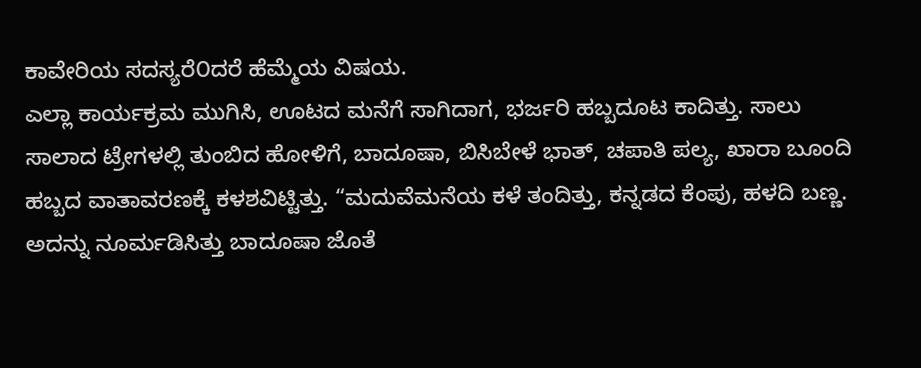ಕಾವೇರಿಯ ಸದಸ್ಯರೆ೦ದರೆ ಹೆಮ್ಮೆಯ ವಿಷಯ.
ಎಲ್ಲಾ ಕಾರ್ಯಕ್ರಮ ಮುಗಿಸಿ, ಊಟದ ಮನೆಗೆ ಸಾಗಿದಾಗ, ಭರ್ಜರಿ ಹಬ್ಬದೂಟ ಕಾದಿತ್ತು. ಸಾಲು ಸಾಲಾದ ಟ್ರೇಗಳಲ್ಲಿ ತುಂಬಿದ ಹೋಳಿಗೆ, ಬಾದೂಷಾ, ಬಿಸಿಬೇಳೆ ಭಾತ್, ಚಪಾತಿ ಪಲ್ಯ, ಖಾರಾ ಬೂಂದಿ ಹಬ್ಬದ ವಾತಾವರಣಕ್ಕೆ ಕಳಶವಿಟ್ಟಿತ್ತು. “ಮದುವೆಮನೆಯ ಕಳೆ ತಂದಿತ್ತು, ಕನ್ನಡದ ಕೆಂಪು, ಹಳದಿ ಬಣ್ಣ. ಅದನ್ನು ನೂರ್ಮಡಿಸಿತ್ತು ಬಾದೂಷಾ ಜೊತೆ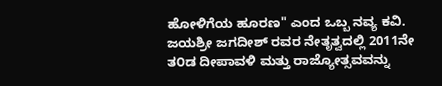ಹೋಳಿಗೆಯ ಹೂರಣ" ಎಂದ ಒಬ್ಬ ನವ್ಯ ಕವಿ. ಜಯಶ್ರೀ ಜಗದೀಶ್ ರವರ ನೇತೃತ್ವದಲ್ಲಿ 2011ನೇ ತ೦ಡ ದೀಪಾವಳಿ ಮತ್ತು ರಾಜ್ಯೋತ್ಸವವನ್ನು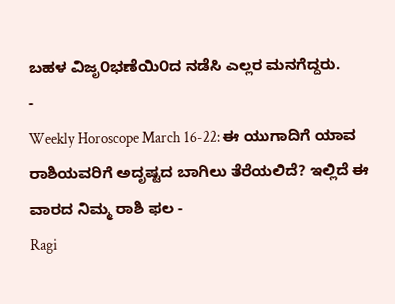ಬಹಳ ವಿಜೃ೦ಭಣೆಯಿ೦ದ ನಡೆಸಿ ಎಲ್ಲರ ಮನಗೆದ್ದರು.
-
Weekly Horoscope March 16-22: ಈ ಯುಗಾದಿಗೆ ಯಾವ ರಾಶಿಯವರಿಗೆ ಅದೃಷ್ಟದ ಬಾಗಿಲು ತೆರೆಯಲಿದೆ? ಇಲ್ಲಿದೆ ಈ ವಾರದ ನಿಮ್ಮ ರಾಶಿ ಫಲ -
Ragi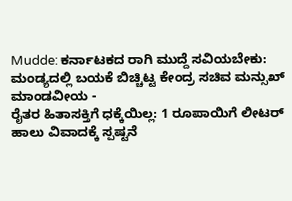Mudde: ಕರ್ನಾಟಕದ ರಾಗಿ ಮುದ್ದೆ ಸವಿಯಬೇಕು: ಮಂಡ್ಯದಲ್ಲಿ ಬಯಕೆ ಬಿಚ್ಚಿಟ್ಟ ಕೇಂದ್ರ ಸಚಿವ ಮನ್ಸುಖ್ ಮಾಂಡವೀಯ -
ರೈತರ ಹಿತಾಸಕ್ತಿಗೆ ಧಕ್ಕೆಯಿಲ್ಲ: 1 ರೂಪಾಯಿಗೆ ಲೀಟರ್ ಹಾಲು ವಿವಾದಕ್ಕೆ ಸ್ಪಷ್ಟನೆ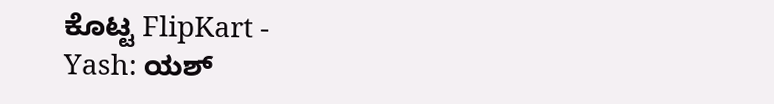ಕೊಟ್ಟ FlipKart -
Yash: ಯಶ್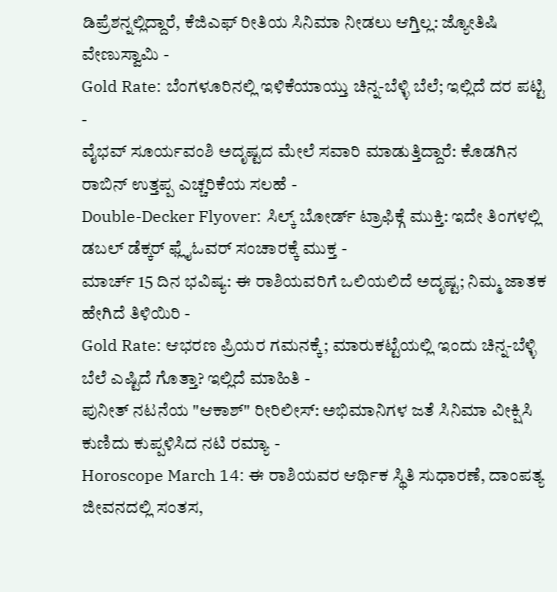ಡಿಪ್ರೆಶನ್ನಲ್ಲಿದ್ದಾರೆ, ಕೆಜಿಎಫ್ ರೀತಿಯ ಸಿನಿಮಾ ನೀಡಲು ಆಗ್ತಿಲ್ಲ: ಜ್ಯೋತಿಷಿ ವೇಣುಸ್ವಾಮಿ -
Gold Rate: ಬೆಂಗಳೂರಿನಲ್ಲಿ ಇಳಿಕೆಯಾಯ್ತು ಚಿನ್ನ-ಬೆಳ್ಳಿ ಬೆಲೆ; ಇಲ್ಲಿದೆ ದರ ಪಟ್ಟಿ -
ವೈಭವ್ ಸೂರ್ಯವಂಶಿ ಅದೃಷ್ಟದ ಮೇಲೆ ಸವಾರಿ ಮಾಡುತ್ತಿದ್ದಾರೆ: ಕೊಡಗಿನ ರಾಬಿನ್ ಉತ್ತಪ್ಪ ಎಚ್ಚರಿಕೆಯ ಸಲಹೆ -
Double-Decker Flyover: ಸಿಲ್ಕ್ ಬೋರ್ಡ್ ಟ್ರಾಫಿಕ್ಗೆ ಮುಕ್ತಿ: ಇದೇ ತಿಂಗಳಲ್ಲಿ ಡಬಲ್ ಡೆಕ್ಕರ್ ಫ್ಲೈಓವರ್ ಸಂಚಾರಕ್ಕೆ ಮುಕ್ತ -
ಮಾರ್ಚ್ 15 ದಿನ ಭವಿಷ್ಯ: ಈ ರಾಶಿಯವರಿಗೆ ಒಲಿಯಲಿದೆ ಅದೃಷ್ಟ; ನಿಮ್ಮ ಜಾತಕ ಹೇಗಿದೆ ತಿಳಿಯಿರಿ -
Gold Rate: ಆಭರಣ ಪ್ರಿಯರ ಗಮನಕ್ಕೆ; ಮಾರುಕಟ್ಟೆಯಲ್ಲಿ ಇಂದು ಚಿನ್ನ-ಬೆಳ್ಳಿ ಬೆಲೆ ಎಷ್ಟಿದೆ ಗೊತ್ತಾ? ಇಲ್ಲಿದೆ ಮಾಹಿತಿ -
ಪುನೀತ್ ನಟನೆಯ "ಆಕಾಶ್" ರೀರಿಲೀಸ್: ಅಭಿಮಾನಿಗಳ ಜತೆ ಸಿನಿಮಾ ವೀಕ್ಷಿಸಿ ಕುಣಿದು ಕುಪ್ಪಳಿಸಿದ ನಟಿ ರಮ್ಯಾ -
Horoscope March 14: ಈ ರಾಶಿಯವರ ಆರ್ಥಿಕ ಸ್ಥಿತಿ ಸುಧಾರಣೆ, ದಾಂಪತ್ಯ ಜೀವನದಲ್ಲಿ ಸಂತಸ,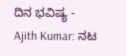ದಿನ ಭವಿಷ್ಯ -
Ajith Kumar: ನಟ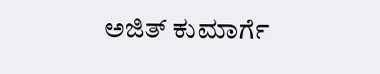ಅಜಿತ್ ಕುಮಾರ್ಗೆ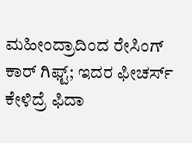ಮಹೀಂದ್ರಾದಿಂದ ರೇಸಿಂಗ್ ಕಾರ್ ಗಿಫ್ಟ್; ಇದರ ಫೀಚರ್ಸ್ ಕೇಳಿದ್ರೆ ಫಿದಾ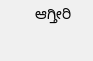ಆಗ್ತೀರಿ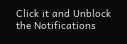Click it and Unblock the Notifications